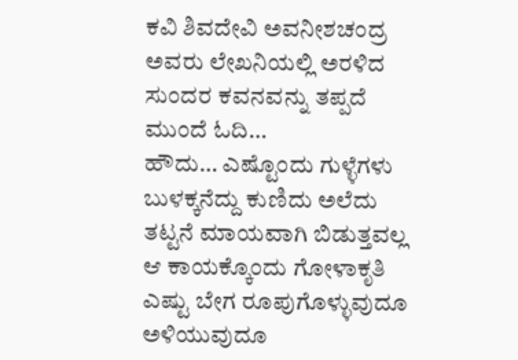ಕವಿ ಶಿವದೇವಿ ಅವನೀಶಚಂದ್ರ ಅವರು ಲೇಖನಿಯಲ್ಲಿ ಅರಳಿದ ಸುಂದರ ಕವನವನ್ನು ತಪ್ಪದೆ ಮುಂದೆ ಓದಿ…
ಹೌದು… ಎಷ್ಟೊಂದು ಗುಳ್ಳೆಗಳು ಬುಳಕ್ಕನೆದ್ದು ಕುಣಿದು ಅಲೆದು
ತಟ್ಟನೆ ಮಾಯವಾಗಿ ಬಿಡುತ್ತವಲ್ಲ
ಆ ಕಾಯಕ್ಕೊಂದು ಗೋಳಾಕೃತಿ ಎಷ್ಟು ಬೇಗ ರೂಪುಗೊಳ್ಳುವುದೂ
ಅಳಿಯುವುದೂ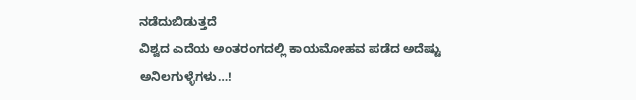ನಡೆದುಬಿಡುತ್ತದೆ
ವಿಶ್ವದ ಎದೆಯ ಅಂತರಂಗದಲ್ಲಿ ಕಾಯಮೋಹವ ಪಡೆದ ಅದೆಷ್ಟು
ಅನಿಲಗುಳ್ಳೆಗಳು…!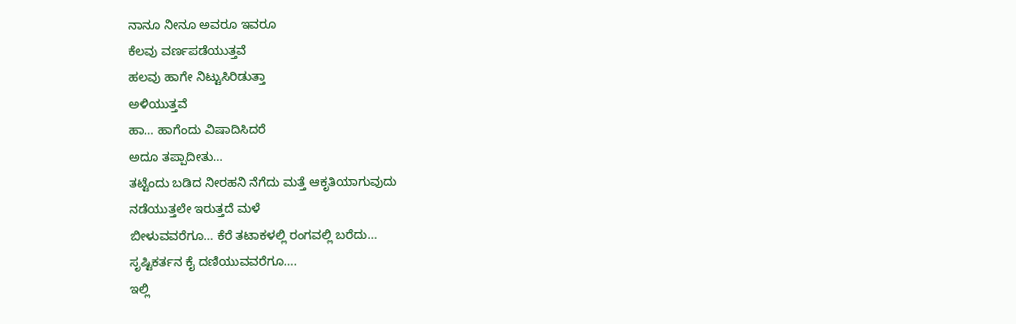ನಾನೂ ನೀನೂ ಅವರೂ ಇವರೂ
ಕೆಲವು ವರ್ಣಪಡೆಯುತ್ತವೆ
ಹಲವು ಹಾಗೇ ನಿಟ್ಟುಸಿರಿಡುತ್ತಾ
ಅಳಿಯುತ್ತವೆ
ಹಾ… ಹಾಗೆಂದು ವಿಷಾದಿಸಿದರೆ
ಅದೂ ತಪ್ಪಾದೀತು…
ತಟ್ಟೆಂದು ಬಡಿದ ನೀರಹನಿ ನೆಗೆದು ಮತ್ತೆ ಆಕೃತಿಯಾಗುವುದು
ನಡೆಯುತ್ತಲೇ ಇರುತ್ತದೆ ಮಳೆ
ಬೀಳುವವರೆಗೂ… ಕೆರೆ ತಟಾಕಳಲ್ಲಿ ರಂಗವಲ್ಲಿ ಬರೆದು…
ಸೃಷ್ಟಿಕರ್ತನ ಕೈ ದಣಿಯುವವರೆಗೂ….
ಇಲ್ಲಿ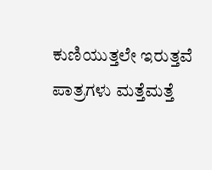ಕುಣಿಯುತ್ತಲೇ ಇರುತ್ತವೆ ಪಾತ್ರಗಳು ಮತ್ತೆಮತ್ತೆ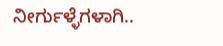ನೀರ್ಗುಳ್ಳೆಗಳಾಗಿ..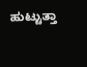ಹುಟ್ಟುತ್ತಾ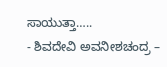ಸಾಯುತ್ತಾ…..
- ಶಿವದೇವಿ ಅವನೀಶಚಂದ್ರ –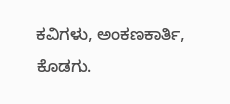ಕವಿಗಳು, ಅಂಕಣಕಾರ್ತಿ, ಕೊಡಗು.